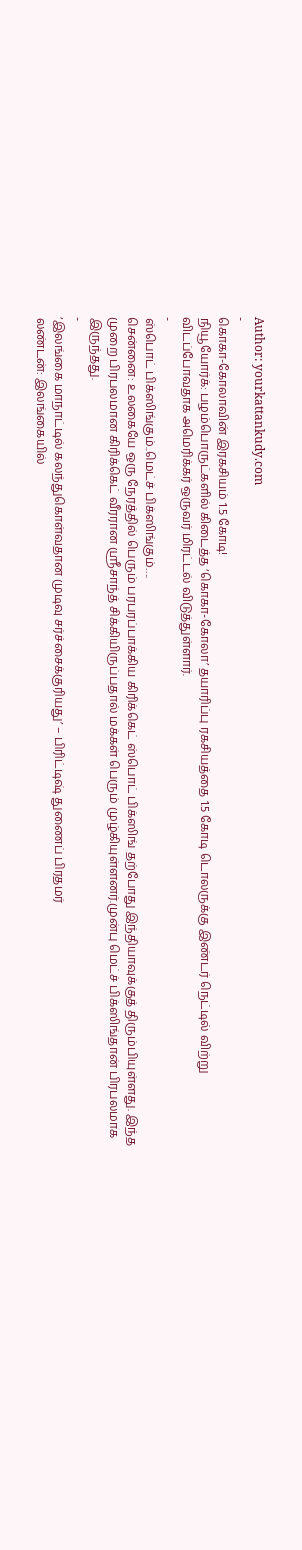Author: yourkattankudy.com
-
கொகா-கோலாவின் இரகசியம் 1.5 கோடி!
நியூயோர்க்: பழம்பொருட்களில் கிடைத்த ‘கொகா-கோலா’ தயாரிப்பு ரகசியத்தை 1.5 கோடி டொலருக்கு இண்டர் நெட்டில் விற்று விடப்போவதாக அமெரிக்கர் ஒருவர் மிரட்டல் விடுத்துள்ளார்.
-
ஸ்பொட் பிக்ஸிங்கும்..மெட்ச் பிக்ஸிங்கும்….
சென்னை: உலகையே ஒரு நேரத்தில் பெரும் பரபரப்பாக்கிய கிரிக்கெட் ஸ்பொட் பிக்ஸிங் தற்போது இந்தியாவுக்குத் திரும்பியுள்ளது. இந்த முறை பிரபலமான கிரிக்கெட் வீரரான ஸ்ரீசாந்த் சிக்கியிருப்பதால் மக்கள் பெரும் முழ்கியுள்ளனர்.முன்பு மெட்ச் பிக்ஸிங்தான் பிரபலமாக இருந்தது.
-
‘இலங்கை மாநாட்டில் கலந்துகொள்வதான முடிவு சர்ச்சைக்குரியது’ – பிரிட்டிஷ் துணைப் பிரதமர்
லண்டன்: இலங்கையில்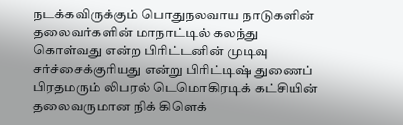நடக்கவிருக்கும் பொதுநலவாய நாடுகளின் தலைவர்களின் மாநாட்டில் கலந்து கொள்வது என்ற பிரிட்டனின் முடிவு சர்ச்சைக்குரியது என்று பிரிட்டிஷ் துணைப் பிரதமரும் லிபரல் டெமொகிரடிக் கட்சியின் தலைவருமான நிக் கிளெக்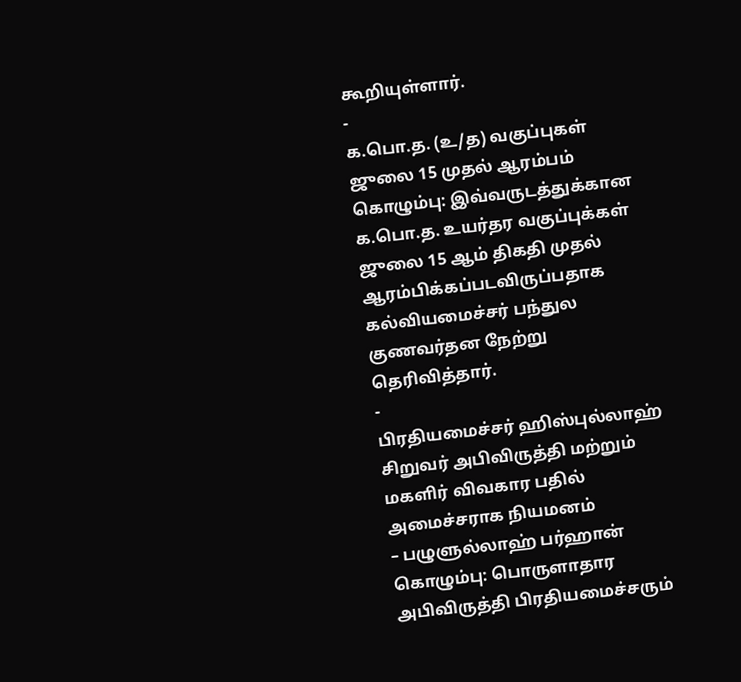கூறியுள்ளார்.
-
க.பொ.த. (உ/த) வகுப்புகள் ஜுலை 15 முதல் ஆரம்பம்
கொழும்பு: இவ்வருடத்துக்கான க.பொ.த. உயர்தர வகுப்புக்கள் ஜுலை 15 ஆம் திகதி முதல் ஆரம்பிக்கப்படவிருப்பதாக கல்வியமைச்சர் பந்துல குணவர்தன நேற்று தெரிவித்தார்.
-
பிரதியமைச்சர் ஹிஸ்புல்லாஹ் சிறுவர் அபிவிருத்தி மற்றும் மகளிர் விவகார பதில் அமைச்சராக நியமனம்
– பழுளுல்லாஹ் பர்ஹான் கொழும்பு: பொருளாதார அபிவிருத்தி பிரதியமைச்சரும்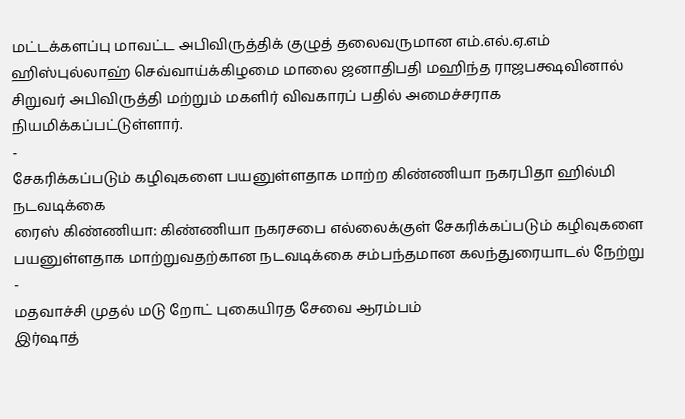மட்டக்களப்பு மாவட்ட அபிவிருத்திக் குழுத் தலைவருமான எம்.எல்.ஏ.எம் ஹிஸ்புல்லாஹ் செவ்வாய்க்கிழமை மாலை ஜனாதிபதி மஹிந்த ராஜபக்ஷவினால் சிறுவர் அபிவிருத்தி மற்றும் மகளிர் விவகாரப் பதில் அமைச்சராக நியமிக்கப்பட்டுள்ளார்.
-
சேகரிக்கப்படும் கழிவுகளை பயனுள்ளதாக மாற்ற கிண்ணியா நகரபிதா ஹில்மி நடவடிக்கை
ரைஸ் கிண்ணியா: கிண்ணியா நகரசபை எல்லைக்குள் சேகரிக்கப்படும் கழிவுகளை பயனுள்ளதாக மாற்றுவதற்கான நடவடிக்கை சம்பந்தமான கலந்துரையாடல் நேற்று
-
மதவாச்சி முதல் மடு றோட் புகையிரத சேவை ஆரம்பம்
இர்ஷாத்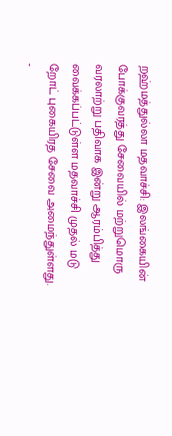றஹ்மத்துல்லா மதவாச்சி: இலங்கையின் போக்குவரத்து சேவையில் மற்றுமொரு வரலாற்று பதிவாக இன்று ஆரம்பித்து வைக்கப்பட்டுள்ள மதவாச்சி முதல் மடு றோட் புகையிரத சேவை அமைந்துள்ளது.
-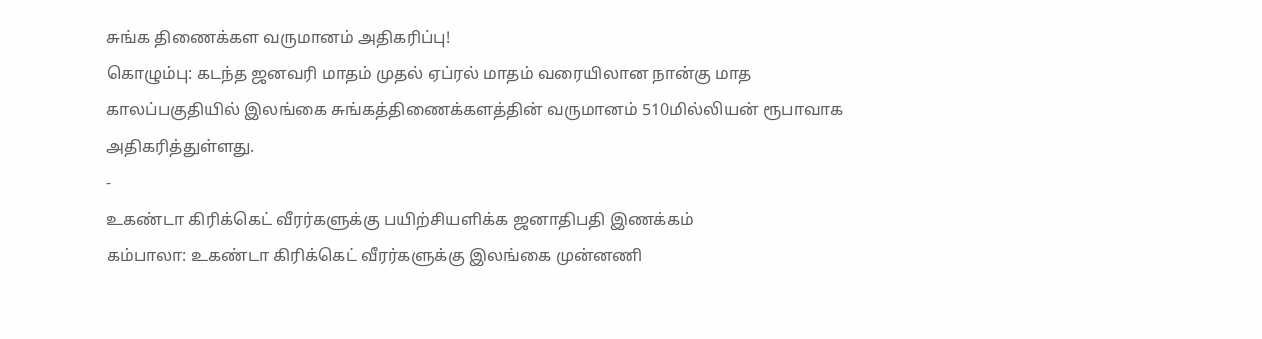சுங்க திணைக்கள வருமானம் அதிகரிப்பு!
கொழும்பு: கடந்த ஜனவரி மாதம் முதல் ஏப்ரல் மாதம் வரையிலான நான்கு மாத காலப்பகுதியில் இலங்கை சுங்கத்திணைக்களத்தின் வருமானம் 510மில்லியன் ரூபாவாக அதிகரித்துள்ளது.
-
உகண்டா கிரிக்கெட் வீரர்களுக்கு பயிற்சியளிக்க ஜனாதிபதி இணக்கம்
கம்பாலா: உகண்டா கிரிக்கெட் வீரர்களுக்கு இலங்கை முன்னணி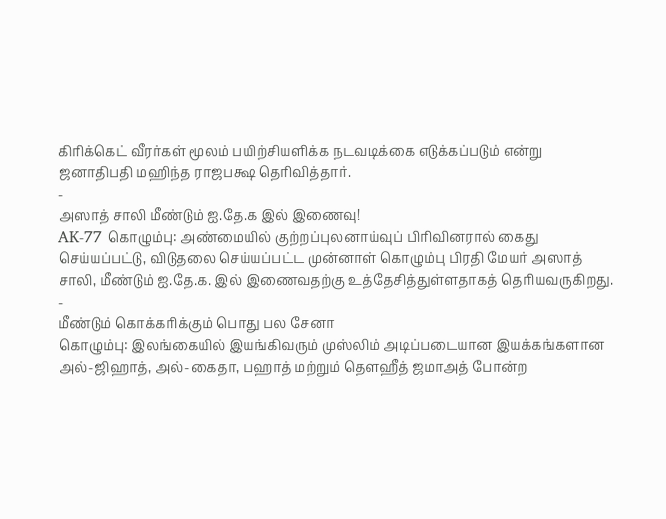கிரிக்கெட் வீரர்கள் மூலம் பயிற்சியளிக்க நடவடிக்கை எடுக்கப்படும் என்று ஜனாதிபதி மஹிந்த ராஜபக்ஷ தெரிவித்தார்.
-
அஸாத் சாலி மீண்டும் ஐ.தே.க இல் இணைவு!
AK-77 கொழும்பு: அண்மையில் குற்றப்புலனாய்வுப் பிரிவினரால் கைது செய்யப்பட்டு, விடுதலை செய்யப்பட்ட முன்னாள் கொழும்பு பிரதி மேயர் அஸாத் சாலி, மீண்டும் ஐ.தே.க. இல் இணைவதற்கு உத்தேசித்துள்ளதாகத் தெரியவருகிறது.
-
மீண்டும் கொக்கரிக்கும் பொது பல சேனா
கொழும்பு: இலங்கையில் இயங்கிவரும் முஸ்லிம் அடிப்படையான இயக்கங்களான அல்-ஜிஹாத், அல்-கைதா, பஹாத் மற்றும் தௌஹீத் ஜமாஅத் போன்ற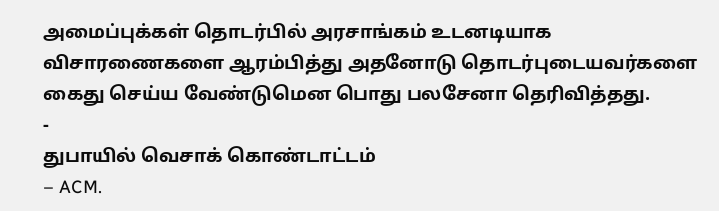அமைப்புக்கள் தொடர்பில் அரசாங்கம் உடனடியாக விசாரணைகளை ஆரம்பித்து அதனோடு தொடர்புடையவர்களை கைது செய்ய வேண்டுமென பொது பலசேனா தெரிவித்தது.
-
துபாயில் வெசாக் கொண்டாட்டம்
– ACM.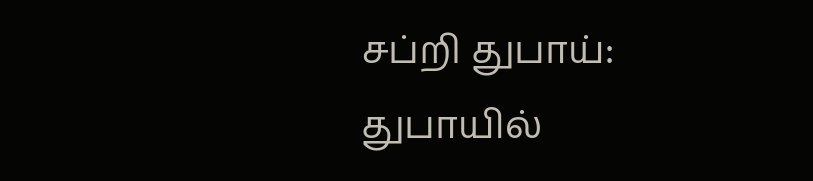சப்றி துபாய்: துபாயில்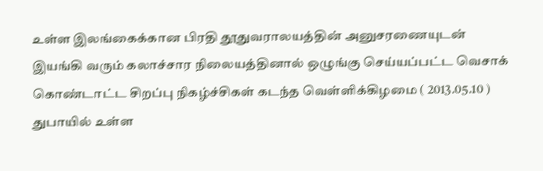உள்ள இலங்கைக்கான பிரதி தூதுவராலயத்தின் அனுசரணையுடன் இயங்கி வரும் கலாச்சார நிலையத்தினால் ஒழுங்கு செய்யப்பட்ட வெசாக் கொண்டாட்ட சிறப்பு நிகழ்ச்சிகள் கடந்த வெள்ளிக்கிழமை ( 2013.05.10 ) துபாயில் உள்ள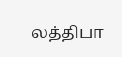லத்திபா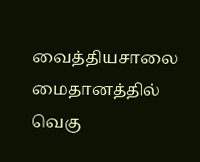வைத்தியசாலை மைதானத்தில் வெகு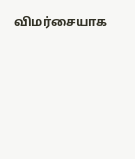விமர்சையாக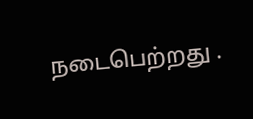நடைபெற்றது .